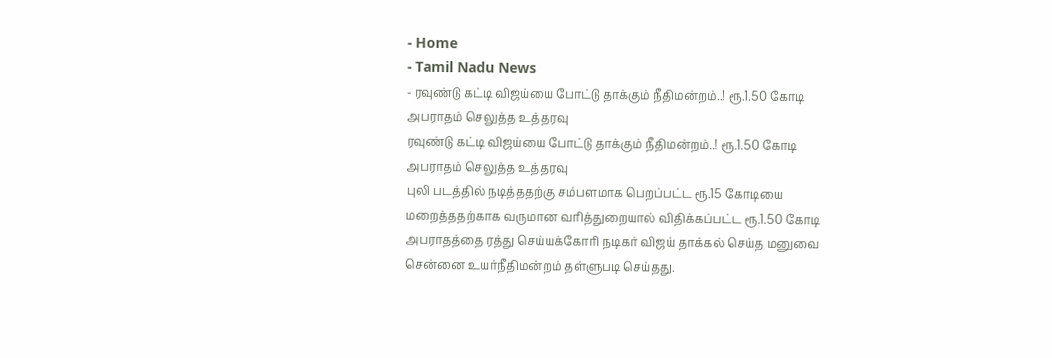- Home
- Tamil Nadu News
- ரவுண்டு கட்டி விஜய்யை போட்டு தாக்கும் நீதிமன்றம்..! ரூ.1.50 கோடி அபராதம் செலுத்த உத்தரவு
ரவுண்டு கட்டி விஜய்யை போட்டு தாக்கும் நீதிமன்றம்..! ரூ.1.50 கோடி அபராதம் செலுத்த உத்தரவு
புலி படத்தில் நடித்ததற்கு சம்பளமாக பெறப்பட்ட ரூ.15 கோடியை மறைத்ததற்காக வருமான வரித்துறையால் விதிக்கப்பட்ட ரூ.1.50 கோடி அபராதத்தை ரத்து செய்யக்கோரி நடிகர் விஜய் தாக்கல் செய்த மனுவை சென்னை உயர்நீதிமன்றம் தள்ளுபடி செய்தது.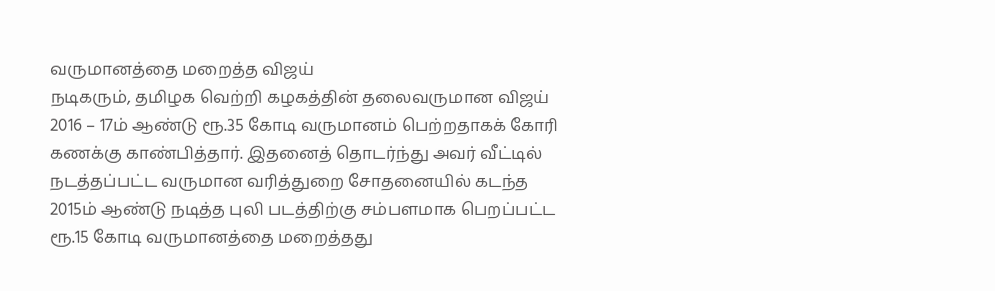வருமானத்தை மறைத்த விஜய்
நடிகரும், தமிழக வெற்றி கழகத்தின் தலைவருமான விஜய் 2016 – 17ம் ஆண்டு ரூ.35 கோடி வருமானம் பெற்றதாகக் கோரி கணக்கு காண்பித்தார். இதனைத் தொடர்ந்து அவர் வீட்டில் நடத்தப்பட்ட வருமான வரித்துறை சோதனையில் கடந்த 2015ம் ஆண்டு நடித்த புலி படத்திற்கு சம்பளமாக பெறப்பட்ட ரூ.15 கோடி வருமானத்தை மறைத்தது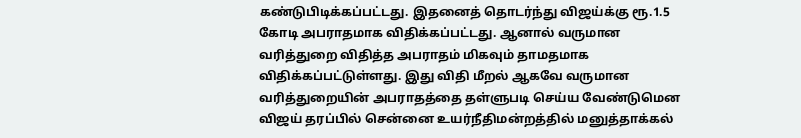கண்டுபிடிக்கப்பட்டது. இதனைத் தொடர்ந்து விஜய்க்கு ரூ.1.5 கோடி அபராதமாக விதிக்கப்பட்டது. ஆனால் வருமான வரித்துறை விதித்த அபராதம் மிகவும் தாமதமாக விதிக்கப்பட்டுள்ளது. இது விதி மீறல் ஆகவே வருமான வரித்துறையின் அபராதத்தை தள்ளுபடி செய்ய வேண்டுமென விஜய் தரப்பில் சென்னை உயர்நீதிமன்றத்தில் மனுத்தாக்கல்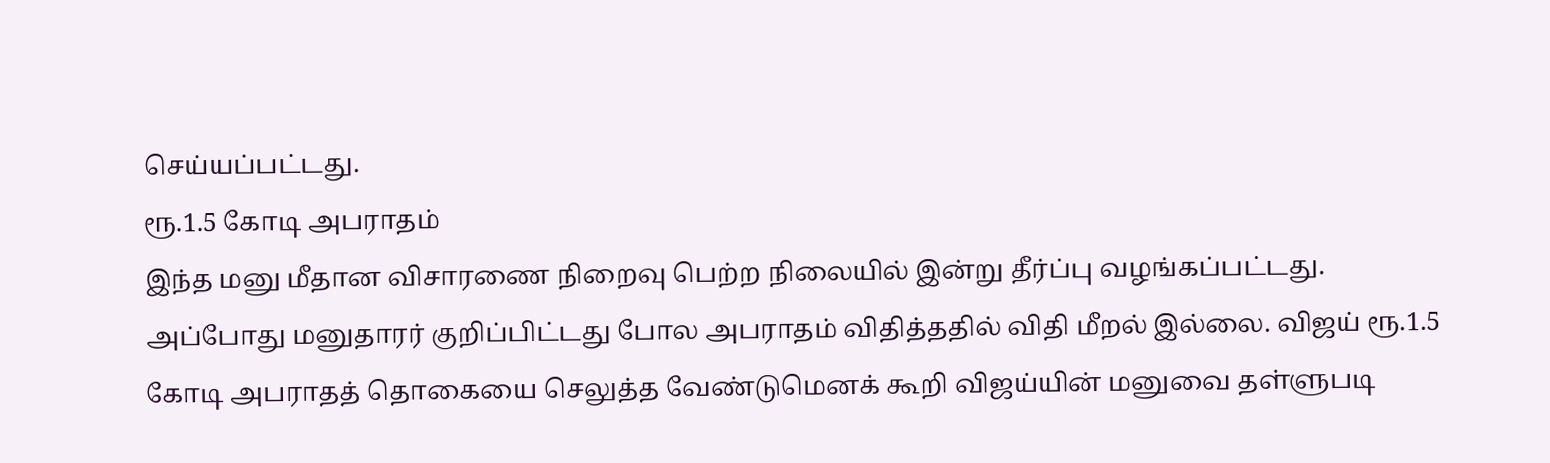செய்யப்பட்டது.
ரூ.1.5 கோடி அபராதம்
இந்த மனு மீதான விசாரணை நிறைவு பெற்ற நிலையில் இன்று தீர்ப்பு வழங்கப்பட்டது. அப்போது மனுதாரர் குறிப்பிட்டது போல அபராதம் விதித்ததில் விதி மீறல் இல்லை. விஜய் ரூ.1.5 கோடி அபராதத் தொகையை செலுத்த வேண்டுமெனக் கூறி விஜய்யின் மனுவை தள்ளுபடி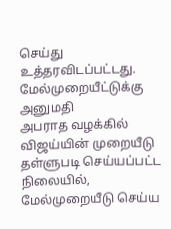செய்து உத்தரவிடப்பட்டது.
மேல்முறையீட்டுக்கு அனுமதி
அபராத வழக்கில் விஜய்யின் முறையீடு தள்ளுபடி செய்யப்பட்ட நிலையில், மேல்முறையீடு செய்ய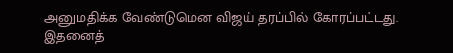அனுமதிக்க வேண்டுமென விஜய் தரப்பில் கோரப்பட்டது. இதனைத்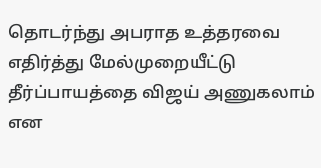தொடர்ந்து அபராத உத்தரவை எதிர்த்து மேல்முறையீட்டு தீர்ப்பாயத்தை விஜய் அணுகலாம் என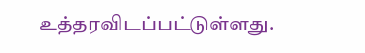உத்தரவிடப்பட்டுள்ளது.